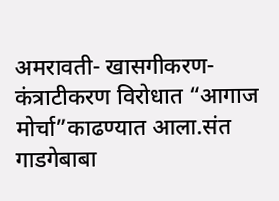अमरावती- खासगीकरण-कंत्राटीकरण विरोधात “आगाज मोर्चा”काढण्यात आला.संत गाडगेबाबा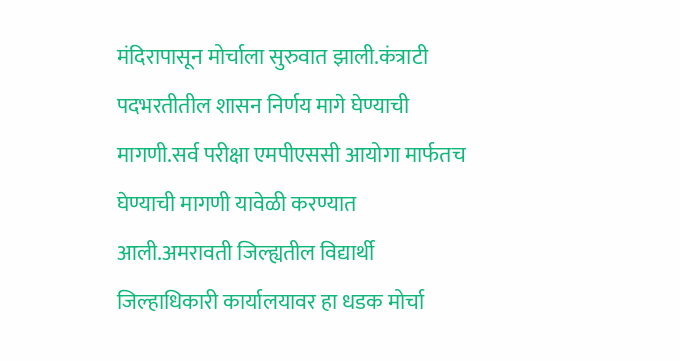मंदिरापासून मोर्चाला सुरुवात झाली.कंत्राटी पदभरतीतील शासन निर्णय मागे घेण्याची मागणी.सर्व परीक्षा एमपीएससी आयोगा मार्फतच घेण्याची मागणी यावेळी करण्यात आली.अमरावती जिल्ह्यतील विद्यार्थी जिल्हाधिकारी कार्यालयावर हा धडक मोर्चा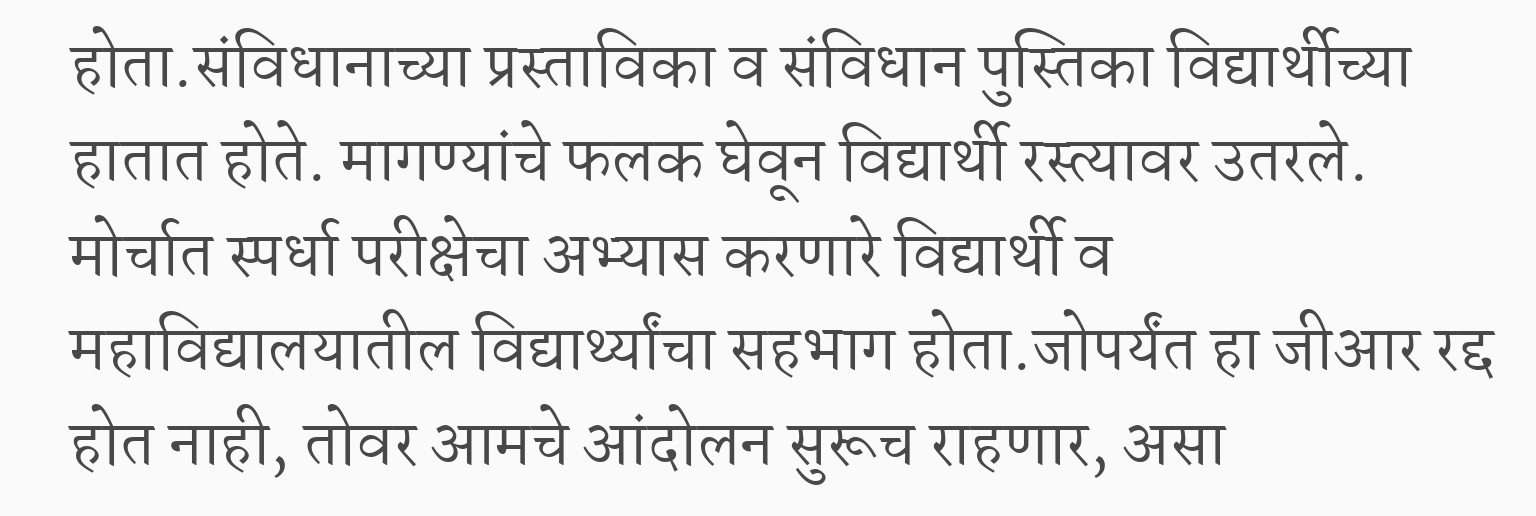होता.संविधानाच्या प्रस्ताविका व संविधान पुस्तिका विद्यार्थीच्या हातात होते. मागण्यांचे फलक घेवून विद्यार्थी रस्त्यावर उतरले. मोर्चात स्पर्धा परीक्षेचा अभ्यास करणारे विद्यार्थी व महाविद्यालयातील विद्यार्थ्यांचा सहभाग होता.जोपर्यंत हा जीआर रद्द होत नाही, तोवर आमचे आंदोलन सुरूच राहणार, असा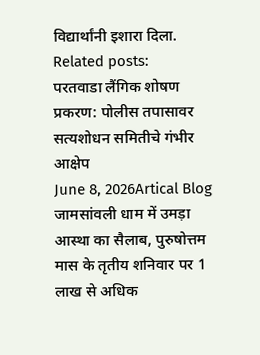विद्यार्थांनी इशारा दिला.
Related posts:
परतवाडा लैंगिक शोषण प्रकरण: पोलीस तपासावर सत्यशोधन समितीचे गंभीर आक्षेप
June 8, 2026Artical Blog
जामसांवली धाम में उमड़ा आस्था का सैलाब, पुरुषोत्तम मास के तृतीय शनिवार पर 1 लाख से अधिक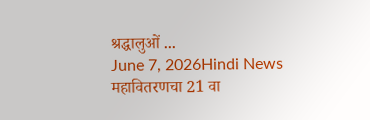श्रद्धालुओं ...
June 7, 2026Hindi News
महावितरणचा 21 वा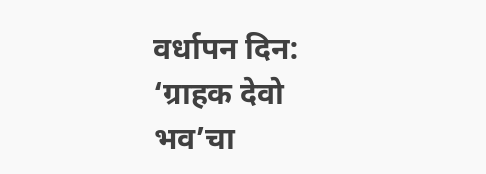वर्धापन दिन: ‘ग्राहक देवो भव’चा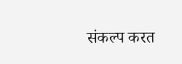संकल्प करत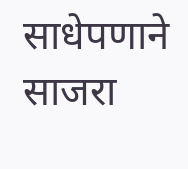साधेपणाने साजरा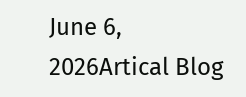June 6, 2026Artical Blog